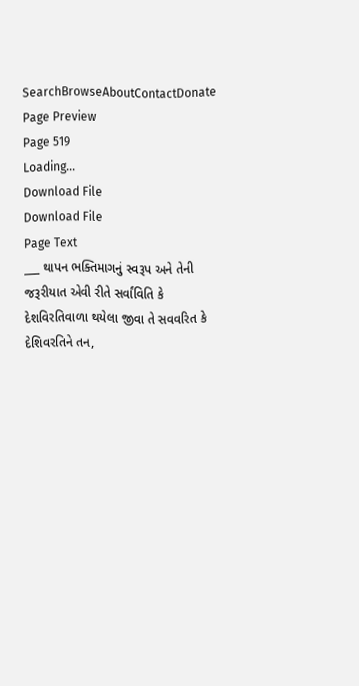SearchBrowseAboutContactDonate
Page Preview
Page 519
Loading...
Download File
Download File
Page Text
___ થાપન ભક્તિમાગનું સ્વરૂપ અને તેની જરૂરીયાત એવી રીતે સર્વાંવિતિ કે દેશવિરતિવાળા થયેલા જીવા તે સવવરિત કે દેશિવરતિને તન,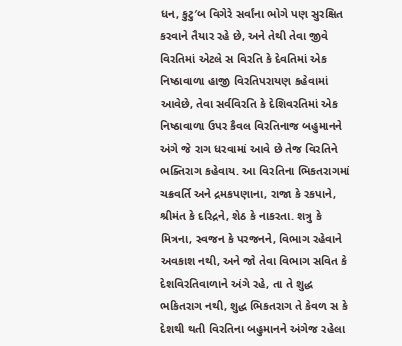ધન, કુટુ′બ વિગેરે સર્વાંના ભોગે પણ સુરક્ષિત કરવાને તૈયાર રહે છે, અને તેથી તેવા જીવે વિરતિમાં એટલે સ વિરતિ કે દેવતિમાં એક નિષ્ઠાવાળા હાજી વિરતિપરાયણ કહેવામાં આવેછે, તેવા સર્વવિરતિ કે દેશિવરતિમાં એક નિષ્ઠાવાળા ઉપર કૈવલ વિરતિનાજ બહુમાનને અંગે જે રાગ ધરવામાં આવે છે તેજ વિરતિને ભક્તિરાગ કહેવાય. આ વિરતિના ભિકતરાગમાં ચક્રવર્તિ અને દ્રમકપણાના, રાજા કે રકપાને, શ્રીમંત કે દરિદ્રને, શેઠ કે નાકરતા. શત્રુ કે મિત્રના, સ્વજન કે પરજનને, વિભાગ રહેવાને અવકાશ નથી, અને જો તેવા વિભાગ સવિત કે દેશવિરતિવાળાને અંગે રહે, તા તે શુદ્ધ ભકિતરાગ નથી, શુદ્ધ ભિકતરાગ તે કેવળ સ કે દેશથી થતી વિરતિના બહુમાનને અંગેજ રહેલા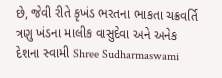છે, જેવી રીતે કૃખંડ ભરતના ભાકતા ચક્રવર્તિ ત્રણુ ખંડના માલીક વાસુદેવા અને અનેક દેશના સ્વામી Shree Sudharmaswami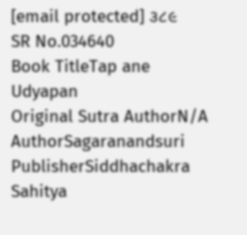[email protected] ૩૮૯
SR No.034640
Book TitleTap ane Udyapan
Original Sutra AuthorN/A
AuthorSagaranandsuri
PublisherSiddhachakra Sahitya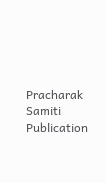Pracharak Samiti
Publication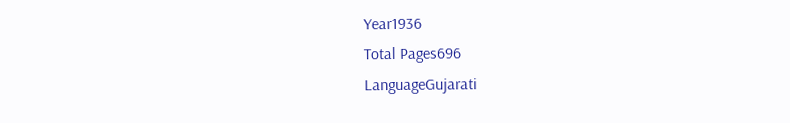Year1936
Total Pages696
LanguageGujarati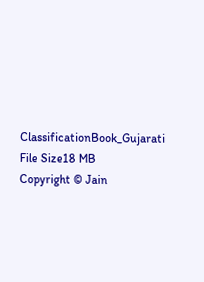ClassificationBook_Gujarati
File Size18 MB
Copyright © Jain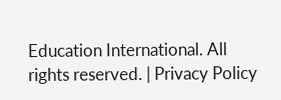Education International. All rights reserved. | Privacy Policy